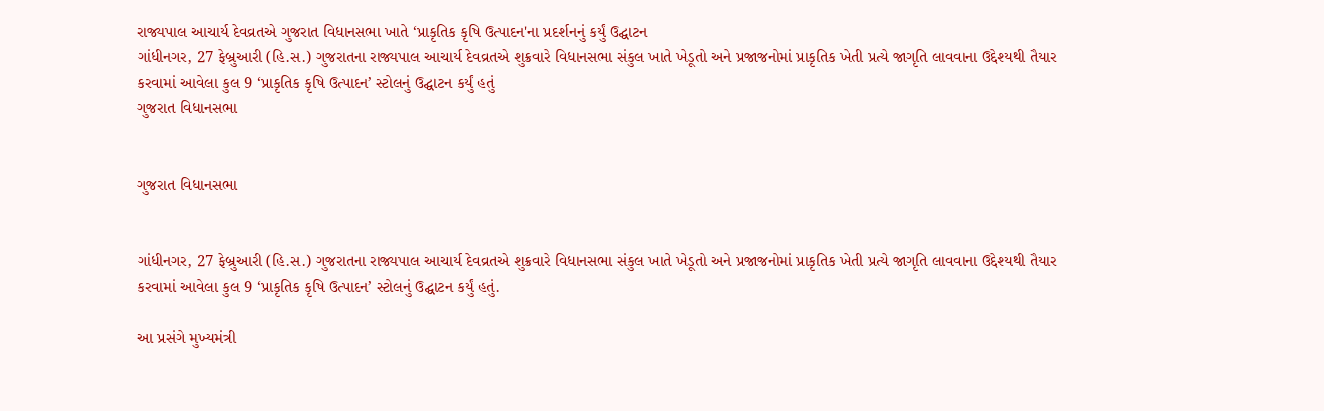રાજ્યપાલ આચાર્ય દેવવ્રતએ ગુજરાત વિધાનસભા ખાતે ‘પ્રાકૃતિક કૃષિ ઉત્પાદન'ના પ્રદર્શનનું કર્યું ઉદ્ઘાટન
ગાંધીનગર, 27 ફેબ્રુઆરી (હિ.સ.) ગુજરાતના રાજ્યપાલ આચાર્ય દેવવ્રતએ શુક્રવારે વિધાનસભા સંકુલ ખાતે ખેડૂતો અને પ્રજાજનોમાં પ્રાકૃતિક ખેતી પ્રત્યે જાગૃતિ લાવવાના ઉદ્દેશ્યથી તૈયાર કરવામાં આવેલા કુલ 9 ‘પ્રાકૃતિક કૃષિ ઉત્પાદન’ સ્ટોલનું ઉદ્ઘાટન કર્યું હતું
ગુજરાત વિધાનસભા


ગુજરાત વિધાનસભા


ગાંધીનગર, 27 ફેબ્રુઆરી (હિ.સ.) ગુજરાતના રાજ્યપાલ આચાર્ય દેવવ્રતએ શુક્રવારે વિધાનસભા સંકુલ ખાતે ખેડૂતો અને પ્રજાજનોમાં પ્રાકૃતિક ખેતી પ્રત્યે જાગૃતિ લાવવાના ઉદ્દેશ્યથી તૈયાર કરવામાં આવેલા કુલ 9 ‘પ્રાકૃતિક કૃષિ ઉત્પાદન’ સ્ટોલનું ઉદ્ઘાટન કર્યું હતું.

આ પ્રસંગે મુખ્યમંત્રી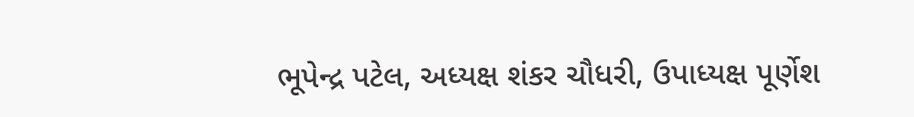ભૂપેન્દ્ર પટેલ, અધ્યક્ષ શંકર ચૌધરી, ઉપાધ્યક્ષ પૂર્ણેશ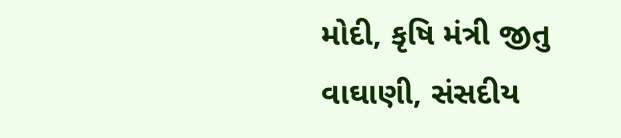મોદી, કૃષિ મંત્રી જીતુ વાઘાણી, સંસદીય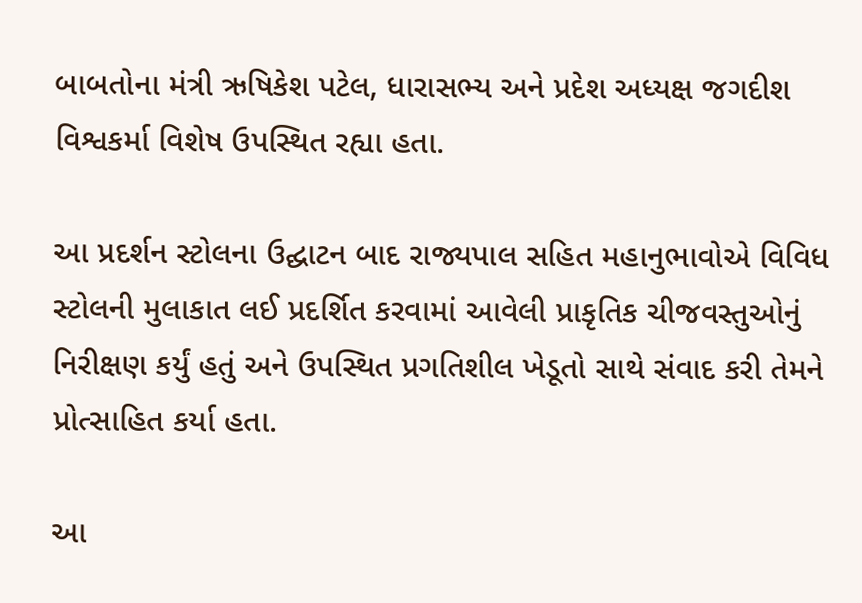બાબતોના મંત્રી ઋષિકેશ પટેલ, ધારાસભ્ય અને પ્રદેશ અધ્યક્ષ જગદીશ વિશ્વકર્મા વિશેષ ઉપસ્થિત રહ્યા હતા.

આ પ્રદર્શન સ્ટોલના ઉદ્ઘાટન બાદ રાજ્યપાલ સહિત મહાનુભાવોએ વિવિધ સ્ટોલની મુલાકાત લઈ પ્રદર્શિત કરવામાં આવેલી પ્રાકૃતિક ચીજવસ્તુઓનું નિરીક્ષણ કર્યું હતું અને ઉપસ્થિત પ્રગતિશીલ ખેડૂતો સાથે સંવાદ કરી તેમને પ્રોત્સાહિત કર્યા હતા.

આ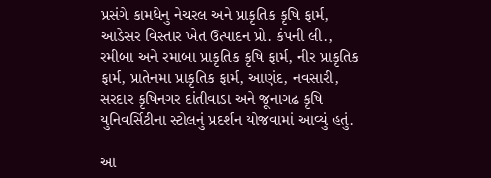પ્રસંગે કામધેનુ નેચરલ અને પ્રાકૃતિક કૃષિ ફાર્મ, આડેસર વિસ્તાર ખેત ઉત્પાદન પ્રો. કંપની લી., રમીબા અને રમાબા પ્રાકૃતિક કૃષિ ફાર્મ, નીર પ્રાકૃતિક ફાર્મ, પ્રાતેનમા પ્રાકૃતિક ફાર્મ, આણંદ, નવસારી, સરદાર કૃષિનગર દાંતીવાડા અને જૂનાગઢ કૃષિ યુનિવર્સિટીના સ્ટોલનું પ્રદર્શન યોજવામાં આવ્યું હતું.

આ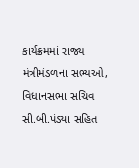કાર્યક્રમમાં રાજ્ય મંત્રીમંડળના સભ્યઓ, વિધાનસભા સચિવ સી.બી.પંડ્યા સહિત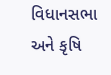વિધાનસભા અને કૃષિ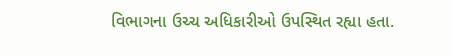વિભાગના ઉચ્ચ અધિકારીઓ ઉપસ્થિત રહ્યા હતા.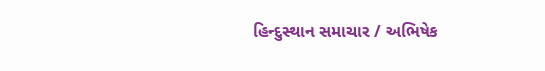હિન્દુસ્થાન સમાચાર / અભિષેક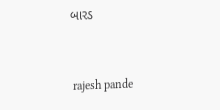બારડ


 rajesh pande